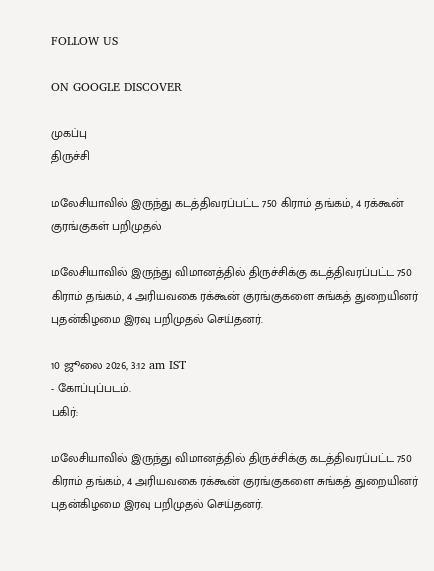FOLLOW US

ON GOOGLE DISCOVER

முகப்பு
திருச்சி

மலேசியாவில் இருந்து கடத்திவரப்பட்ட 750 கிராம் தங்கம், 4 ரக்கூன் குரங்குகள் பறிமுதல்

மலேசியாவில் இருந்து விமானத்தில் திருச்சிக்கு கடத்திவரப்பட்ட 750 கிராம் தங்கம், 4 அரியவகை ரக்கூன் குரங்குகளை சுங்கத் துறையினர் புதன்கிழமை இரவு பறிமுதல் செய்தனர்.

10 ஜூலை 2026, 3:12 am IST
- கோப்புப்படம்.
பகிர்:

மலேசியாவில் இருந்து விமானத்தில் திருச்சிக்கு கடத்திவரப்பட்ட 750 கிராம் தங்கம், 4 அரியவகை ரக்கூன் குரங்குகளை சுங்கத் துறையினர் புதன்கிழமை இரவு பறிமுதல் செய்தனர்.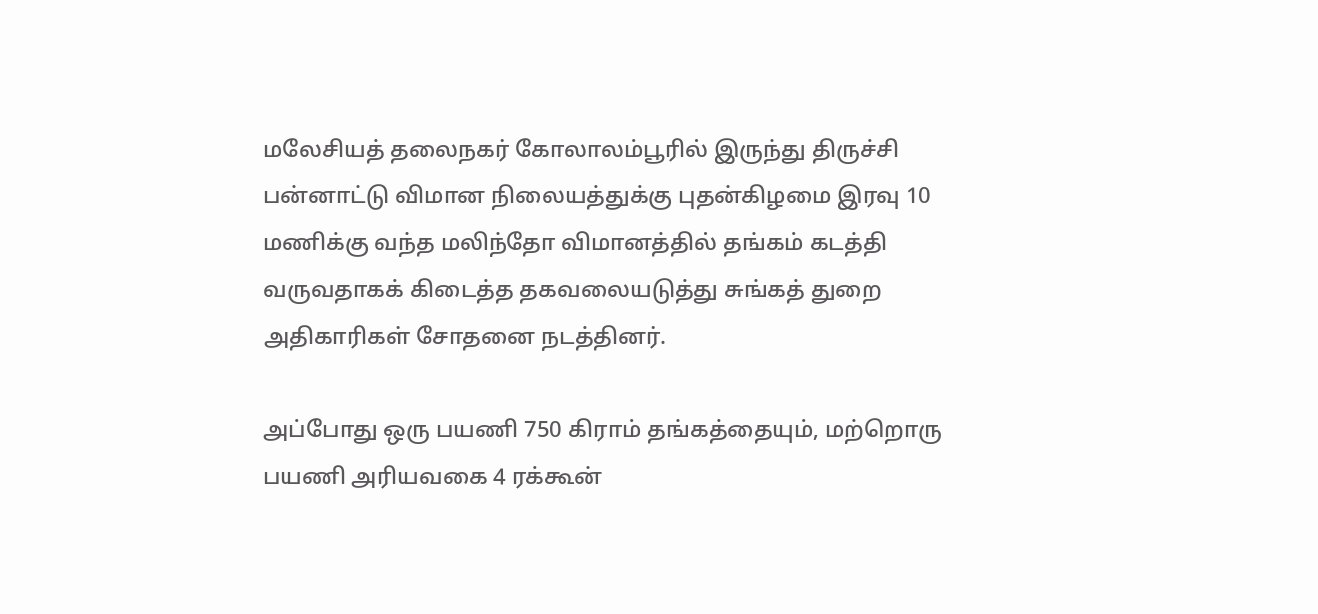மலேசியத் தலைநகர் கோலாலம்பூரில் இருந்து திருச்சி பன்னாட்டு விமான நிலையத்துக்கு புதன்கிழமை இரவு 10 மணிக்கு வந்த மலிந்தோ விமானத்தில் தங்கம் கடத்தி வருவதாகக் கிடைத்த தகவலையடுத்து சுங்கத் துறை அதிகாரிகள் சோதனை நடத்தினர்.

அப்போது ஒரு பயணி 750 கிராம் தங்கத்தையும், மற்றொரு பயணி அரியவகை 4 ரக்கூன்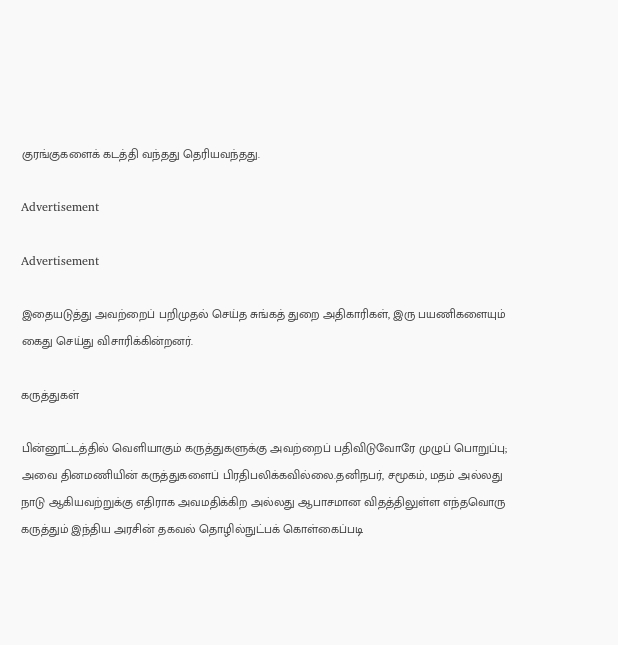குரங்குகளைக் கடத்தி வந்தது தெரியவந்தது.

Advertisement

Advertisement

இதையடுத்து அவற்றைப் பறிமுதல் செய்த சுங்கத் துறை அதிகாரிகள், இரு பயணிகளையும் கைது செய்து விசாரிக்கின்றனர்.

கருத்துகள்

பின்னூட்டத்தில் வெளியாகும் கருத்துகளுக்கு அவற்றைப் பதிவிடுவோரே முழுப் பொறுப்பு; அவை தினமணியின் கருத்துகளைப் பிரதிபலிக்கவில்லை.தனிநபர், சமூகம், மதம் அல்லது நாடு ஆகியவற்றுக்கு எதிராக அவமதிக்கிற அல்லது ஆபாசமான விதத்திலுள்ள எந்தவொரு கருத்தும் இந்திய அரசின் தகவல் தொழில்நுட்பக் கொள்கைப்படி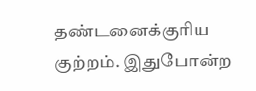தண்டனைக்குரிய குற்றம். இதுபோன்ற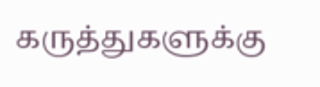கருத்துகளுக்கு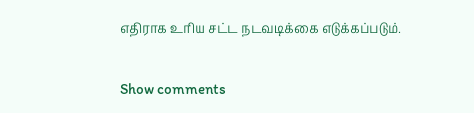எதிராக உரிய சட்ட நடவடிக்கை எடுக்கப்படும்.

Show comments